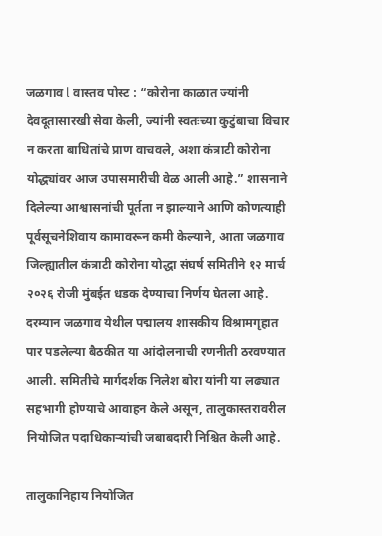जळगाव l वास्तव पोस्ट : “कोरोना काळात ज्यांनी देवदूतासारखी सेवा केली, ज्यांनी स्वतःच्या कुटुंबाचा विचार न करता बाधितांचे प्राण वाचवले, अशा कंत्राटी कोरोना योद्ध्यांवर आज उपासमारीची वेळ आली आहे.” शासनाने दिलेल्या आश्वासनांची पूर्तता न झाल्याने आणि कोणत्याही पूर्वसूचनेशिवाय कामावरून कमी केल्याने, आता जळगाव जिल्ह्यातील कंत्राटी कोरोना योद्धा संघर्ष समितीने १२ मार्च २०२६ रोजी मुंबईत धडक देण्याचा निर्णय घेतला आहे.
दरम्यान जळगाव येथील पद्मालय शासकीय विश्रामगृहात पार पडलेल्या बैठकीत या आंदोलनाची रणनीती ठरवण्यात आली. समितीचे मार्गदर्शक निलेश बोरा यांनी या लढ्यात सहभागी होण्याचे आवाहन केले असून, तालुकास्तरावरील नियोजित पदाधिकाऱ्यांची जबाबदारी निश्चित केली आहे.

तालुकानिहाय नियोजित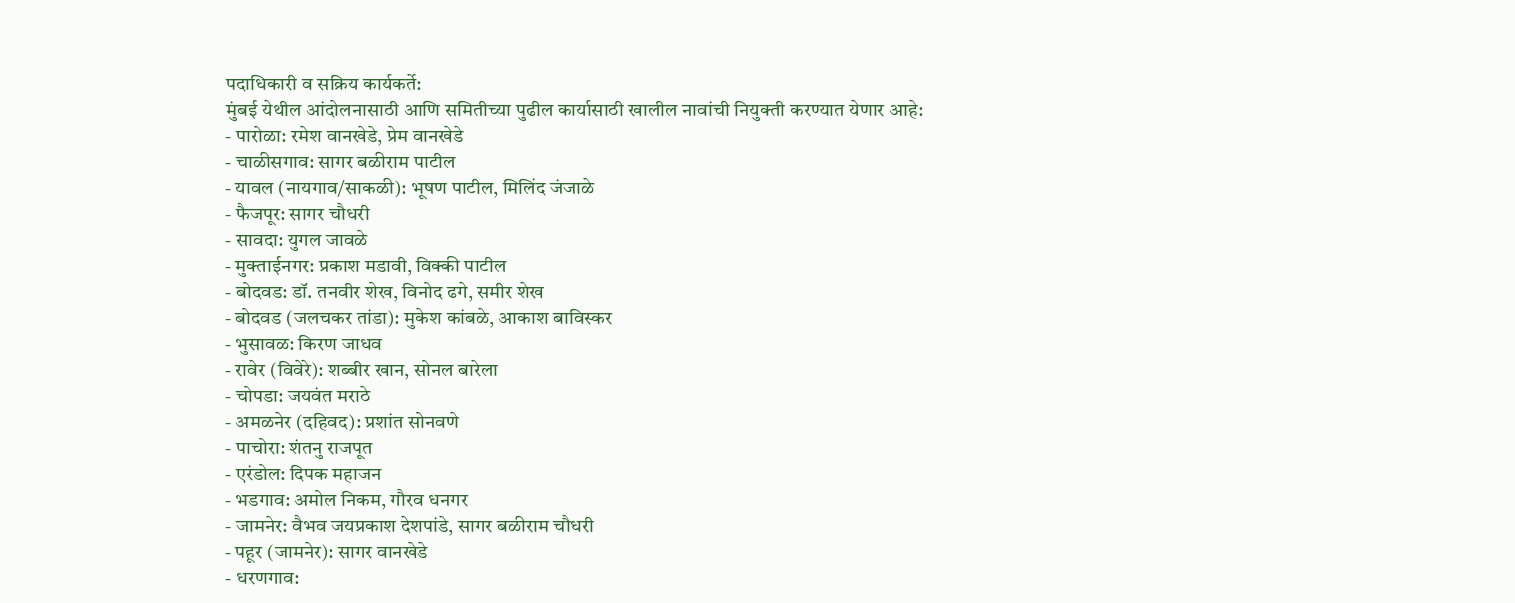पदाधिकारी व सक्रिय कार्यकर्ते:
मुंबई येथील आंदोलनासाठी आणि समितीच्या पुढील कार्यासाठी खालील नावांची नियुक्ती करण्यात येणार आहे:
- पारोळा: रमेश वानखेडे, प्रेम वानखेडे
- चाळीसगाव: सागर बळीराम पाटील
- यावल (नायगाव/साकळी): भूषण पाटील, मिलिंद जंजाळे
- फैजपूर: सागर चौधरी
- सावदा: युगल जावळे
- मुक्ताईनगर: प्रकाश मडावी, विक्की पाटील
- बोदवड: डॉ. तनवीर शेख, विनोद ढगे, समीर शेख
- बोदवड (जलचकर तांडा): मुकेश कांबळे, आकाश बाविस्कर
- भुसावळ: किरण जाधव
- रावेर (विवेरे): शब्बीर खान, सोनल बारेला
- चोपडा: जयवंत मराठे
- अमळनेर (दहिवद): प्रशांत सोनवणे
- पाचोरा: शंतनु राजपूत
- एरंडोल: दिपक महाजन
- भडगाव: अमोल निकम, गौरव धनगर
- जामनेर: वैभव जयप्रकाश देशपांडे, सागर बळीराम चौधरी
- पहूर (जामनेर): सागर वानखेडे
- धरणगाव: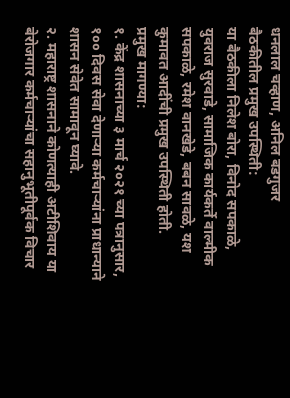धनलाल चव्हाण, अनिल बडगुजर
बैठकीतील प्रमुख उपस्थिती:
या बैठकीला निलेश बोरा, विनोद सपकाळे, युवराज सुरवाडे, सामाजिक कार्यकर्ते वाल्मीक सपकाळे, रमेश वानखेडे, बबन सावळे, यश कुमावत आदींची प्रमुख उपस्थिती होती.
प्रमुख मागण्या:
१. केंद्र शासनाच्या ३ मार्च २०२१ च्या पत्रानुसार, १०० दिवस सेवा देणाऱ्या कर्मचाऱ्यांना प्राधान्याने शासन सेवेत सामावून घ्यावे.
२. महाराष्ट्र शासनाने कोणत्याही अटीशिवाय या बेरोजगार कर्मचाऱ्यांचा सहानुभूतीपूर्वक विचार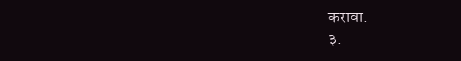करावा.
३.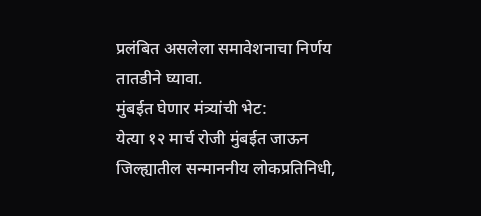प्रलंबित असलेला समावेशनाचा निर्णय तातडीने घ्यावा.
मुंबईत घेणार मंत्र्यांची भेट:
येत्या १२ मार्च रोजी मुंबईत जाऊन जिल्ह्यातील सन्माननीय लोकप्रतिनिधी,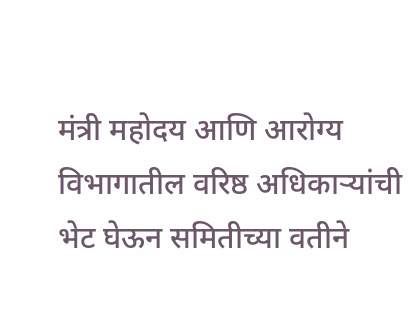मंत्री महोदय आणि आरोग्य विभागातील वरिष्ठ अधिकाऱ्यांची भेट घेऊन समितीच्या वतीने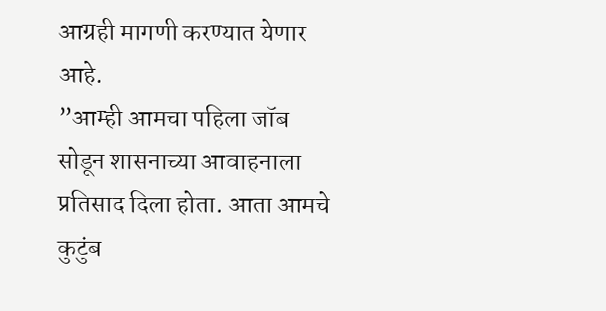आग्रही मागणी करण्यात येणार आहे.
”आम्ही आमचा पहिला जॉब सोडून शासनाच्या आवाहनाला प्रतिसाद दिला होता. आता आमचे कुटुंब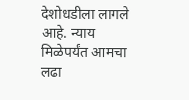देशोधडीला लागले आहे. न्याय मिळेपर्यंत आमचा लढा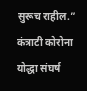सुरूच राहील.”
कंत्राटी कोरोना योद्धा संघर्ष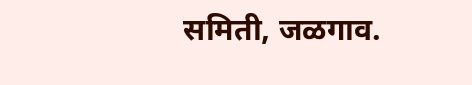समिती, जळगाव.